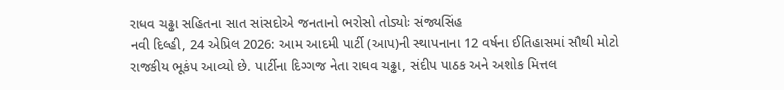રાધવ ચઢ્ઢા સહિતના સાત સાંસદોએ જનતાનો ભરોસો તોડ્યોઃ સંજ્યસિંહ
નવી દિલ્હી, 24 એપ્રિલ 2026: આમ આદમી પાર્ટી (આપ)ની સ્થાપનાના 12 વર્ષના ઈતિહાસમાં સૌથી મોટો રાજકીય ભૂકંપ આવ્યો છે. પાર્ટીના દિગ્ગજ નેતા રાઘવ ચઢ્ઢા, સંદીપ પાઠક અને અશોક મિત્તલ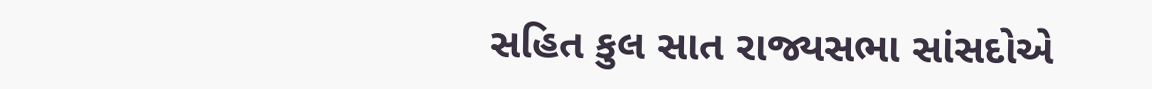સહિત કુલ સાત રાજ્યસભા સાંસદોએ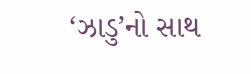‘ઝાડુ’નો સાથ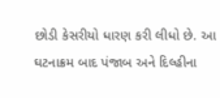છોડી કેસરીયો ધારણ કરી લીધો છે. આ ઘટનાક્રમ બાદ પંજાબ અને દિલ્હીના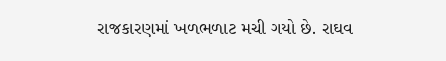રાજકારણમાં ખળભળાટ મચી ગયો છે. રાઘવ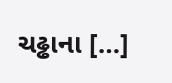ચઢ્ઢાના […]